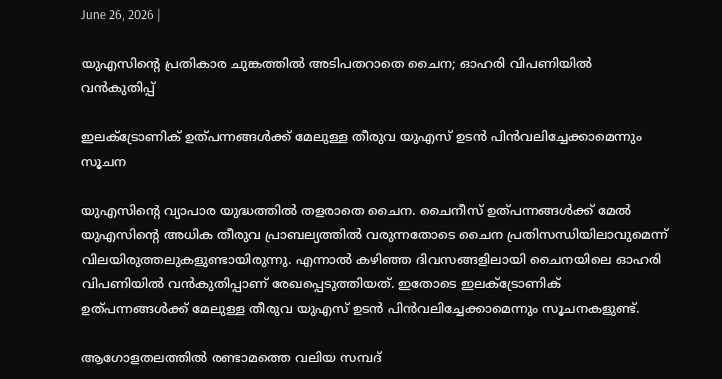June 26, 2026 |

യുഎസിന്റെ പ്രതികാര ചുങ്കത്തിൽ അടിപതറാതെ ചൈന; ഓഹരി വിപണിയിൽ വൻകുതിപ്പ്

ഇലക്ട്രോണിക് ഉത്പന്നങ്ങൾക്ക് മേലുള്ള തീരുവ യുഎസ് ഉടൻ പിൻവലിച്ചേക്കാമെന്നും സൂചന

യുഎസിന്റെ വ്യാപാര യുദ്ധത്തിൽ തളരാതെ ചൈന. ചൈനീസ് ഉത്പന്നങ്ങൾക്ക് മേൽ യുഎസിന്റെ അധിക തീരുവ പ്രാബല്യത്തിൽ വരുന്നതോടെ ചൈന പ്രതിസന്ധിയിലാവുമെന്ന് വിലയിരുത്തലുകളുണ്ടായിരുന്നു. എന്നാൽ കഴിഞ്ഞ ദിവസങ്ങളിലായി ചൈനയിലെ ഓഹരി വിപണിയിൽ വൻകുതിപ്പാണ് രേഖപ്പെടുത്തിയത്. ഇതോടെ ഇലക്ട്രോണിക് ഉത്പന്നങ്ങൾക്ക് മേലുള്ള തീരുവ യുഎസ് ഉടൻ പിൻവലിച്ചേക്കാമെന്നും സൂചനകളുണ്ട്.

ആഗോളതലത്തിൽ രണ്ടാമത്തെ വലിയ സമ്പദ്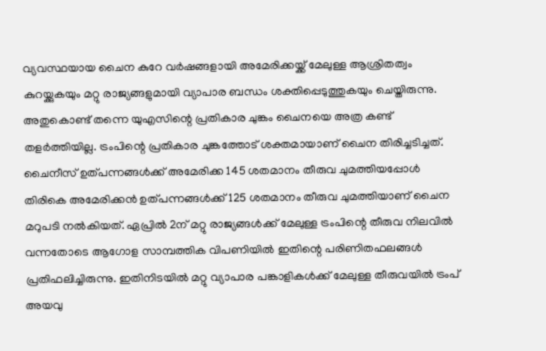വ്യവസ്ഥയായ ചൈന കുറേ വർഷങ്ങളായി അമേരിക്കയ്ക്ക് മേലുള്ള ആശ്രിതത്വം കുറയ്ക്കുകയും മറ്റു രാജ്യങ്ങളുമായി വ്യാപാര ബന്ധം ശക്തിപ്പെടുത്തുകയും ചെയ്തിരുന്നു. അതുകൊണ്ട് തന്നെ യുഎസിന്റെ പ്രതികാര ചുങ്കം ചൈനയെ അത്ര കണ്ട് തളർത്തിയില്ല. ട്രംപിന്റെ പ്രതികാര ചുങ്കത്തോട് ശക്തമായാണ് ചൈന തിരിച്ചടിച്ചത്. ചൈനീസ് ഉത്പന്നങ്ങൾക്ക് അമേരിക്ക 145 ശതമാനം തീരുവ ചുമത്തിയപ്പോൾ തിരികെ അമേരിക്കൻ ഉത്പന്നങ്ങൾക്ക് 125 ശതമാനം തീരുവ ചുമത്തിയാണ് ചൈന മറുപടി നൽകിയത്. ഏപ്രിൽ 2ന് മറ്റു രാജ്യങ്ങൾക്ക് മേലുള്ള ട്രംപിന്റെ തീരുവ നിലവിൽ വന്നതോടെ ആഗോള സാമ്പത്തിക വിപണിയിൽ ഇതിന്റെ പരിണിതഫലങ്ങൾ പ്രതിഫലിച്ചിരുന്നു. ഇതിനിടയിൽ മറ്റു വ്യാപാര പങ്കാളികൾക്ക് മേലുള്ള തീരുവയിൽ ട്രംപ് അയവു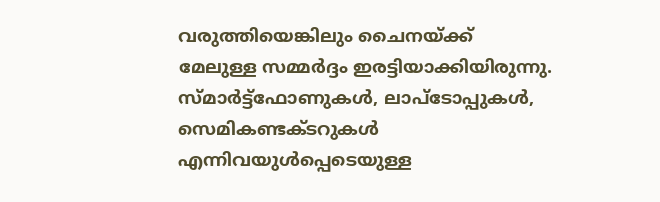വരുത്തിയെങ്കിലും ചൈനയ്ക്ക് മേലുള്ള സമ്മർദ്ദം ഇരട്ടിയാക്കിയിരുന്നു. സ്മാർട്ട്‌ഫോണുകൾ, ലാപ്‌ടോപ്പുകൾ, സെമികണ്ടക്ടറുകൾ എന്നിവയുൾപ്പെടെയുള്ള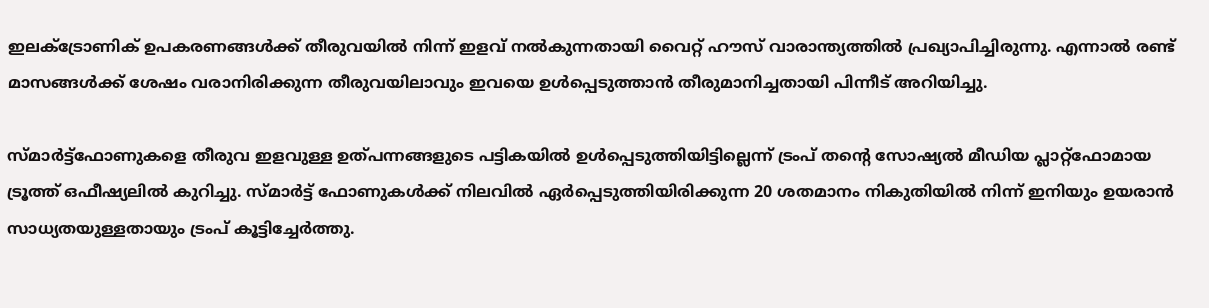ഇലക്ട്രോണിക് ഉപകരണങ്ങൾക്ക് തീരുവയിൽ നിന്ന് ഇളവ് നൽകുന്നതായി വൈറ്റ് ഹൗസ് വാരാന്ത്യത്തിൽ പ്രഖ്യാപിച്ചിരുന്നു. എന്നാൽ രണ്ട് മാസങ്ങൾക്ക് ശേഷം വരാനിരിക്കുന്ന തീരുവയിലാവും ഇവയെ ഉൾപ്പെടുത്താൻ തീരുമാനിച്ചതായി പിന്നീട് അറിയിച്ചു.

സ്മാർട്ട്ഫോണുകളെ തീരുവ ഇളവുള്ള ഉത്പന്നങ്ങളുടെ പട്ടികയിൽ ഉൾപ്പെടുത്തിയിട്ടില്ലെന്ന് ട്രംപ് തന്റെ സോഷ്യൽ മീഡിയ പ്ലാറ്റ്ഫോമായ ട്രൂത്ത് ഒഫീഷ്യലിൽ കുറിച്ചു. സ്മാർട്ട് ഫോണുകൾക്ക് നിലവിൽ ഏർപ്പെടുത്തിയിരിക്കുന്ന 20 ശതമാനം നികുതിയിൽ നിന്ന് ഇനിയും ഉയരാൻ സാധ്യതയുള്ളതായും ട്രംപ് കൂട്ടിച്ചേർത്തു.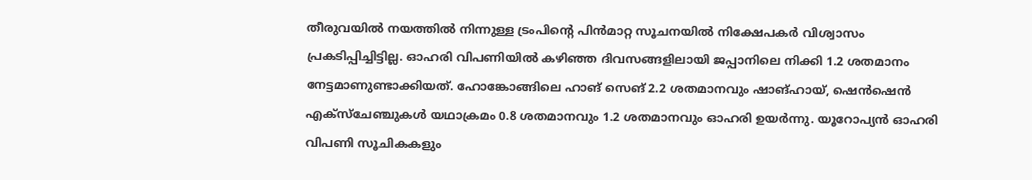തീരുവയിൽ നയത്തിൽ നിന്നുള്ള ട്രംപിന്റെ പിൻമാറ്റ സൂചനയിൽ നിക്ഷേപകർ വിശ്വാസം പ്രകടിപ്പിച്ചിട്ടില്ല. ഓഹരി വിപണിയിൽ കഴിഞ്ഞ ദിവസങ്ങളിലായി ജപ്പാനിലെ നിക്കി 1.2 ശതമാനം നേട്ടമാണുണ്ടാക്കിയത്. ഹോങ്കോങ്ങിലെ ഹാങ് സെങ് 2.2 ശതമാനവും ഷാങ്ഹായ്, ഷെൻഷെൻ എക്സ്ചേഞ്ചുകൾ യഥാക്രമം 0.8 ശതമാനവും 1.2 ശതമാനവും ഓഹരി ഉയർന്നു. യൂറോപ്യൻ ഓഹരി വിപണി സൂചികകളും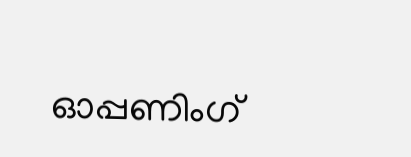ഓപ്പണിംഗ്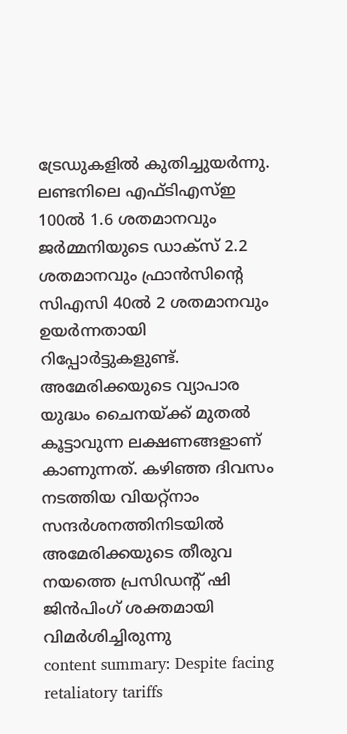ട്രേഡുകളിൽ കുതിച്ചുയർന്നു. ലണ്ടനിലെ എഫ്‌ടി‌എസ്‌ഇ 100ൽ 1.6 ശതമാനവും ജർമ്മനിയുടെ ഡാക്സ് 2.2 ശതമാനവും ഫ്രാൻസിന്റെ സി‌എസി 40ൽ 2 ശതമാനവും ഉയർന്നതായി റിപ്പോർട്ടുകളുണ്ട്. അമേരിക്കയുടെ വ്യാപാര യുദ്ധം ചൈനയ്ക്ക് മുതൽ കൂട്ടാവുന്ന ലക്ഷണങ്ങളാണ് കാണുന്നത്. കഴിഞ്ഞ ദിവസം നടത്തിയ വിയറ്റ്നാം സന്ദർശനത്തിനിടയിൽ അമേരിക്കയുടെ തീരുവ നയത്തെ പ്രസിഡന്റ് ഷി ജിൻപിംഗ് ശക്തമായി വിമർശിച്ചിരുന്നു
content summary: Despite facing retaliatory tariffs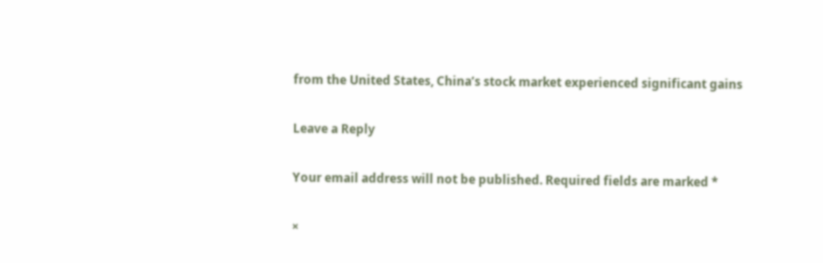from the United States, China’s stock market experienced significant gains

Leave a Reply

Your email address will not be published. Required fields are marked *

×